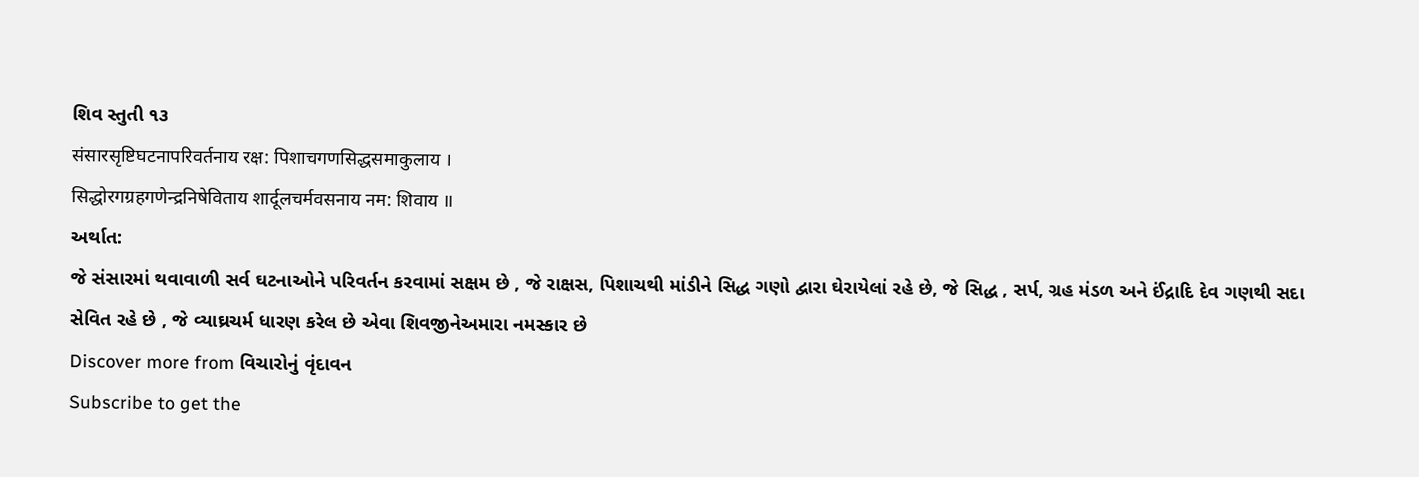શિવ સ્તુતી ૧૩
संसारसृष्टिघटनापरिवर्तनाय रक्ष: पिशाचगणसिद्धसमाकुलाय ।
सिद्धोरगग्रहगणेन्द्रनिषेविताय शार्दूलचर्मवसनाय नम: शिवाय ॥
અર્થાત:
જે સંસારમાં થવાવાળી સર્વ ઘટનાઓને પરિવર્તન કરવામાં સક્ષમ છે , જે રાક્ષસ, પિશાચથી માંડીને સિદ્ધ ગણો દ્વારા ઘેરાયેલાં રહે છે, જે સિદ્ધ , સર્પ, ગ્રહ મંડળ અને ઈંદ્રાદિ દેવ ગણથી સદા સેવિત રહે છે , જે વ્યાઘ્રચર્મ ધારણ કરેલ છે એવા શિવજીનેઅમારા નમસ્કાર છે
Discover more from વિચારોનું વૃંદાવન
Subscribe to get the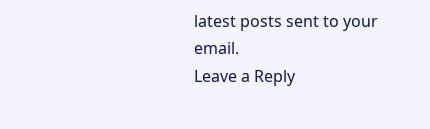latest posts sent to your email.
Leave a Reply